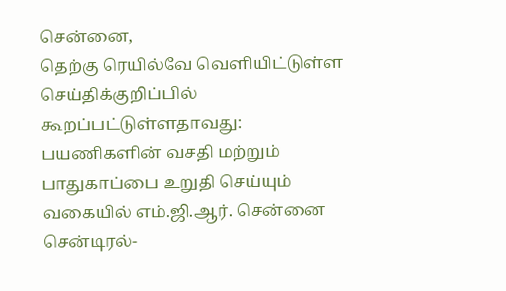சென்னை,
தெற்கு ரெயில்வே வெளியிட்டுள்ள செய்திக்குறிப்பில் கூறப்பட்டுள்ளதாவது:
பயணிகளின் வசதி மற்றும் பாதுகாப்பை உறுதி செய்யும் வகையில் எம்.ஜி.ஆர். சென்னை சென்டிரல்-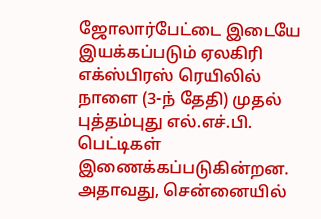ஜோலார்பேட்டை இடையே இயக்கப்படும் ஏலகிரி எக்ஸ்பிரஸ் ரெயிலில் நாளை (3-ந் தேதி) முதல் புத்தம்புது எல்.எச்.பி. பெட்டிகள் இணைக்கப்படுகின்றன.
அதாவது, சென்னையில்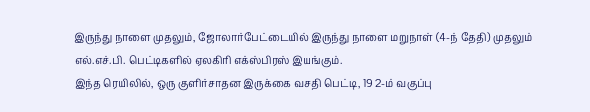இருந்து நாளை முதலும், ஜோலார்பேட்டையில் இருந்து நாளை மறுநாள் (4-ந் தேதி) முதலும் எல்.எச்.பி. பெட்டிகளில் ஏலகிரி எக்ஸ்பிரஸ் இயங்கும்.
இந்த ரெயிலில், ஒரு குளிர்சாதன இருக்கை வசதி பெட்டி, 19 2-ம் வகுப்பு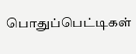பொதுப்பெட்டிகள்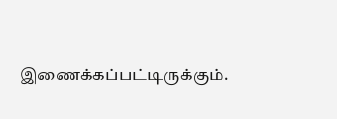இணைக்கப்பட்டிருக்கும்.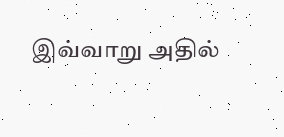இவ்வாறு அதில்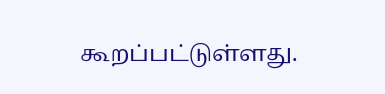கூறப்பட்டுள்ளது.